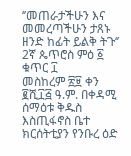‘’መጠራታችሁን እና መመረጣችሁን ታጸኑ ዘንድ ከፊት ይልቅ ትጉ‘’
2ኛ ጴጥሮስ ምዕ ፩ ቁጥር ፲
መስከረም ፳፱ ቀን ፪ሺ፲፭ ዓ.ም. በቀዳሚ ሰማዕቱ ቅዱስ እስጢፋኖስ ቤተ ክርሰትቲያን የንቡረ ዕድ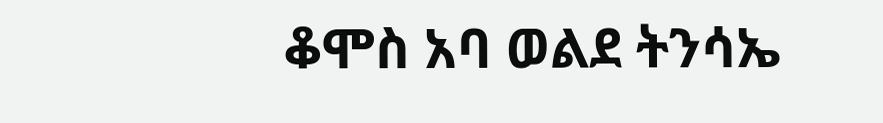ቆሞስ አባ ወልደ ትንሳኤ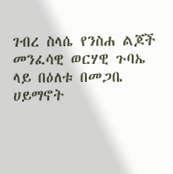ገብረ ስላሴ የንስሐ ልጆች መንፈሳዊ ወርሃዊ ጉባኤ ላይ በዕለቱ በመጋቤ ሀይማኖት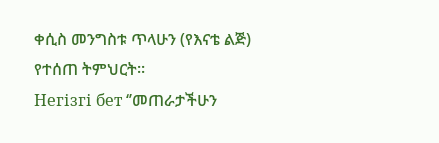ቀሲስ መንግስቱ ጥላሁን (የእናቴ ልጅ)
የተሰጠ ትምህርት፡፡
Негізгі бет ‘’መጠራታችሁን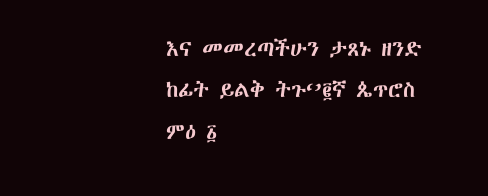እና መመረጣችሁን ታጸኑ ዘንድ ከፊት ይልቅ ትጉ‘’፪ኛ ጴጥሮስ ምዕ ፩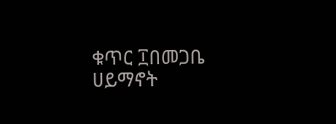ቁጥር ፲በመጋቤ ሀይማኖት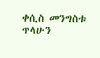ቀሲስ መንግስቱ ጥላሁን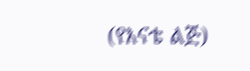(የእናቴ ልጅ)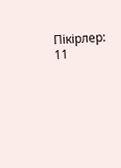Пікірлер: 11